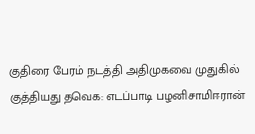குதிரை பேரம் நடத்தி அதிமுகவை முதுகில் குத்தியது தவெக: எடப்பாடி பழனிசாமிஈரான்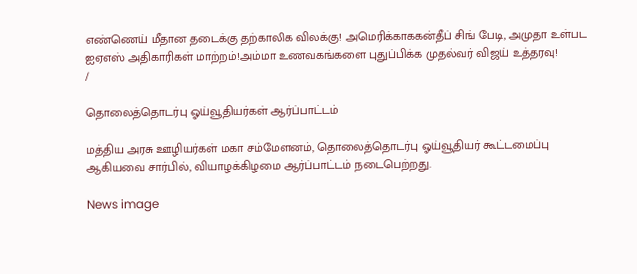எண்ணெய் மீதான தடைக்கு தற்காலிக விலக்கு! அமெரிக்காககன்தீப் சிங் பேடி, அமுதா உள்பட ஐஏஎஸ் அதிகாரிகள் மாற்றம்!அம்மா உணவகங்களை புதுப்பிக்க முதல்வர் விஜய் உத்தரவு!
/

தொலைத்தொடர்பு ஓய்வூதியர்கள் ஆர்ப்பாட்டம்

மத்திய அரசு ஊழியர்கள் மகா சம்மேளனம், தொலைத்தொடர்பு ஓய்வூதியர் கூட்டமைப்பு ஆகியவை சார்பில், வியாழக்கிழமை ஆர்ப்பாட்டம் நடைபெற்றது.

News image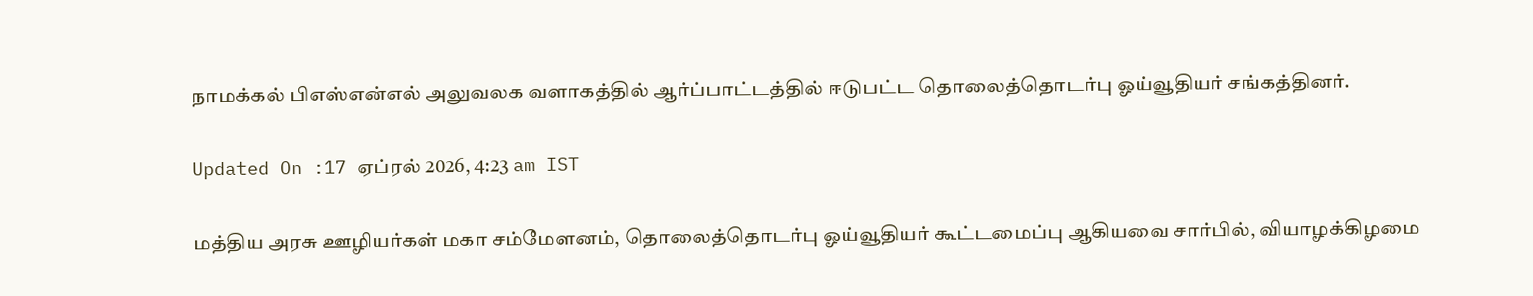நாமக்கல் பிஎஸ்என்எல் அலுவலக வளாகத்தில் ஆர்ப்பாட்டத்தில் ஈடுபட்ட தொலைத்தொடர்பு ஓய்வூதியர் சங்கத்தினர்.

Updated On :17 ஏப்ரல் 2026, 4:23 am IST

மத்திய அரசு ஊழியர்கள் மகா சம்மேளனம், தொலைத்தொடர்பு ஓய்வூதியர் கூட்டமைப்பு ஆகியவை சார்பில், வியாழக்கிழமை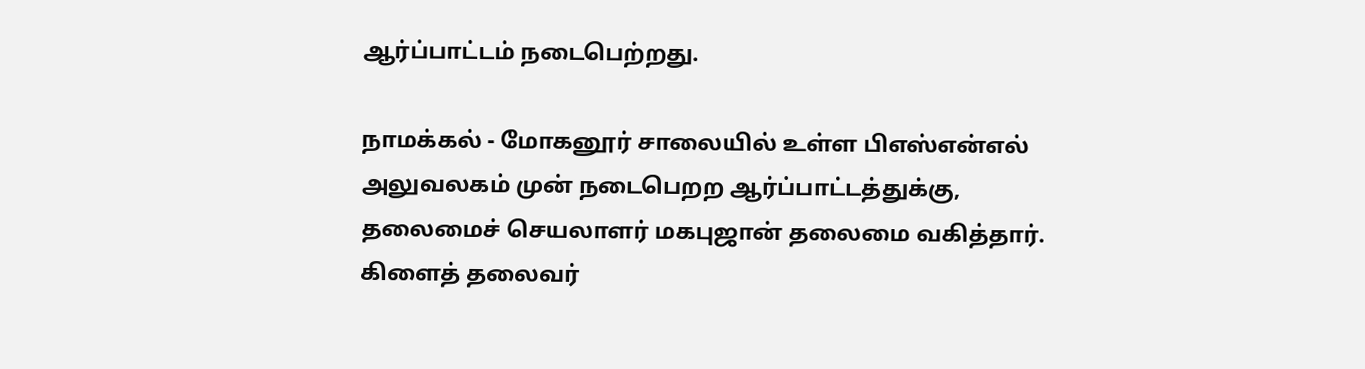ஆர்ப்பாட்டம் நடைபெற்றது.

நாமக்கல் - மோகனூர் சாலையில் உள்ள பிஎஸ்என்எல் அலுவலகம் முன் நடைபெறற ஆர்ப்பாட்டத்துக்கு, தலைமைச் செயலாளர் மகபுஜான் தலைமை வகித்தார். கிளைத் தலைவர்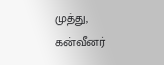முத்து, கன்வீனர்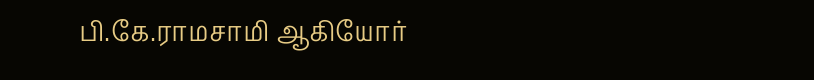பி.கே.ராமசாமி ஆகியோர்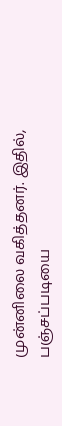முன்னிலை வகித்தனர். இதில், பஞ்சப்படியை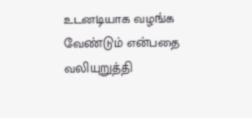உடனடியாக வழங்க வேண்டும் என்பதை வலியுறுத்தி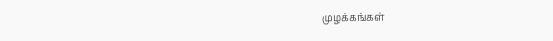முழக்கங்கள்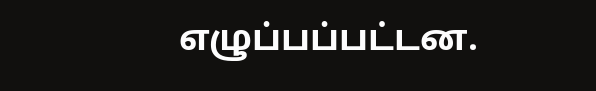எழுப்பப்பட்டன.